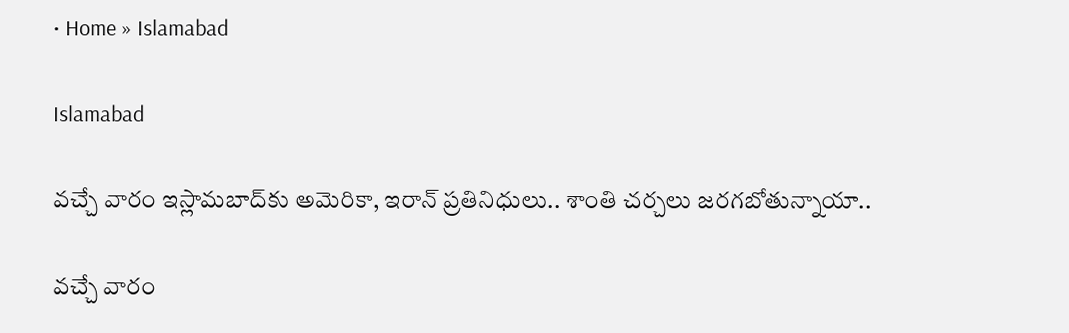• Home » Islamabad

Islamabad

వచ్చే వారం ఇస్లామబాద్‌కు అమెరికా, ఇరాన్ ప్రతినిధులు.. శాంతి చర్చలు జరగబోతున్నాయా..

వచ్చే వారం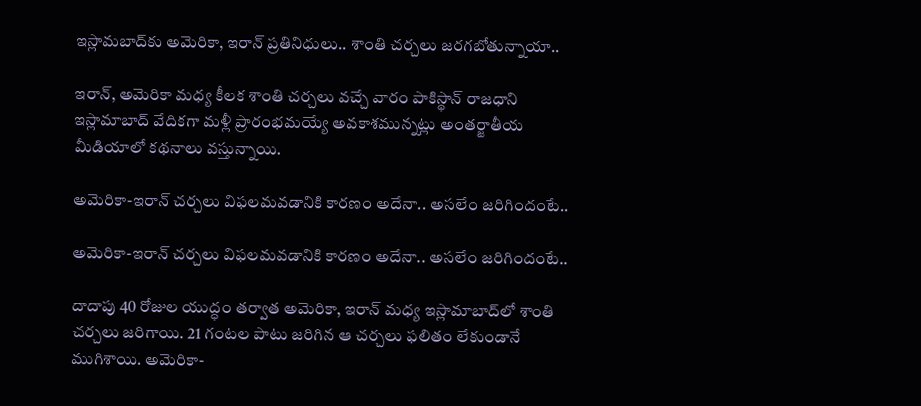ఇస్లామబాద్‌కు అమెరికా, ఇరాన్ ప్రతినిధులు.. శాంతి చర్చలు జరగబోతున్నాయా..

ఇరాన్, అమెరికా మధ్య కీలక శాంతి చర్చలు వచ్చే వారం పాకిస్థాన్ రాజధాని ఇస్లామాబాద్‌ వేదికగా మళ్లీ ప్రారంభమయ్యే అవకాశమున్నట్లు అంతర్జాతీయ మీడియాలో కథనాలు వస్తున్నాయి.

అమెరికా-ఇరాన్ చర్చలు విఫలమవడానికి కారణం అదేనా.. అసలేం జరిగిందంటే..

అమెరికా-ఇరాన్ చర్చలు విఫలమవడానికి కారణం అదేనా.. అసలేం జరిగిందంటే..

దాదాపు 40 రోజుల యుద్ధం తర్వాత అమెరికా, ఇరాన్ మధ్య ఇస్లామాబాద్‌లో శాంతి చర్చలు జరిగాయి. 21 గంటల పాటు జరిగిన ఆ చర్చలు ఫలితం లేకుండానే ముగిశాయి. అమెరికా-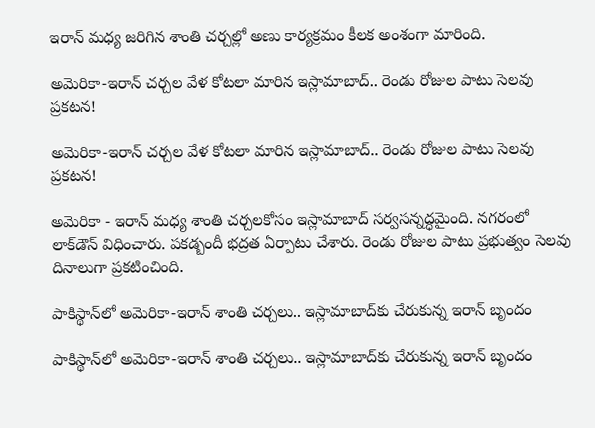ఇరాన్ మధ్య జరిగిన శాంతి చర్చల్లో అణు కార్యక్రమం కీలక అంశంగా మారింది.

అమెరికా-ఇరాన్ చర్చల వేళ కోటలా మారిన ఇస్లామాబాద్.. రెండు రోజుల పాటు సెలవు ప్రకటన!

అమెరికా-ఇరాన్ చర్చల వేళ కోటలా మారిన ఇస్లామాబాద్.. రెండు రోజుల పాటు సెలవు ప్రకటన!

అమెరికా - ఇరాన్ మధ్య శాంతి చర్చలకోసం ఇస్లామాబాద్ సర్వసన్నద్ధమైంది. నగరంలో లాక్‌డౌన్ విధించారు. పకడ్బందీ భద్రత ఏర్పాటు చేశారు. రెండు రోజుల పాటు ప్రభుత్వం సెలవు దినాలుగా ప్రకటించింది.

పాకిస్థాన్‌లో అమెరికా-ఇరాన్ శాంతి చర్చలు.. ఇస్లామాబాద్‌కు చేరుకున్న ఇరాన్ బృందం

పాకిస్థాన్‌లో అమెరికా-ఇరాన్ శాంతి చర్చలు.. ఇస్లామాబాద్‌కు చేరుకున్న ఇరాన్ బృందం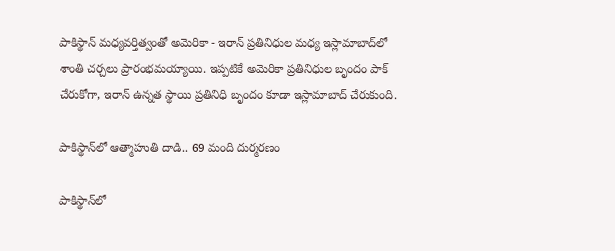పాకిస్థాన్ మధ్యవర్తిత్వంతో అమెరికా - ఇరాన్ ప్రతినిధుల మధ్య ఇస్లామాబాద్‌లో శాంతి చర్చలు ప్రారంభమయ్యాయి. ఇప్పటికే అమెరికా ప్రతినిధుల బ‌ృందం పాక్ చేరుకోగా, ఇరాన్ ఉన్నత స్థాయి ప్రతినిధి బృందం కూడా ఇస్లామాబాద్ చేరుకుంది.

పాకిస్థాన్‌లో ఆత్మాహుతి దాడి.. 69 మంది దుర్మరణం

పాకిస్థాన్‌లో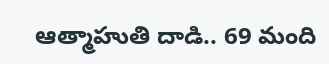ఆత్మాహుతి దాడి.. 69 మంది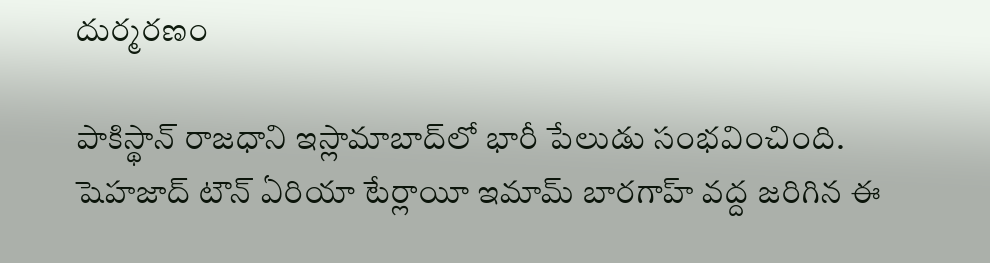దుర్మరణం

పాకిస్థాన్ రాజధాని ఇస్లామాబాద్‌లో భారీ పేలుడు సంభవించింది. షెహజాద్ టౌన్ ఏరియా టేర్లాయీ ఇమామ్ బారగాహ్ వద్ద జరిగిన ఈ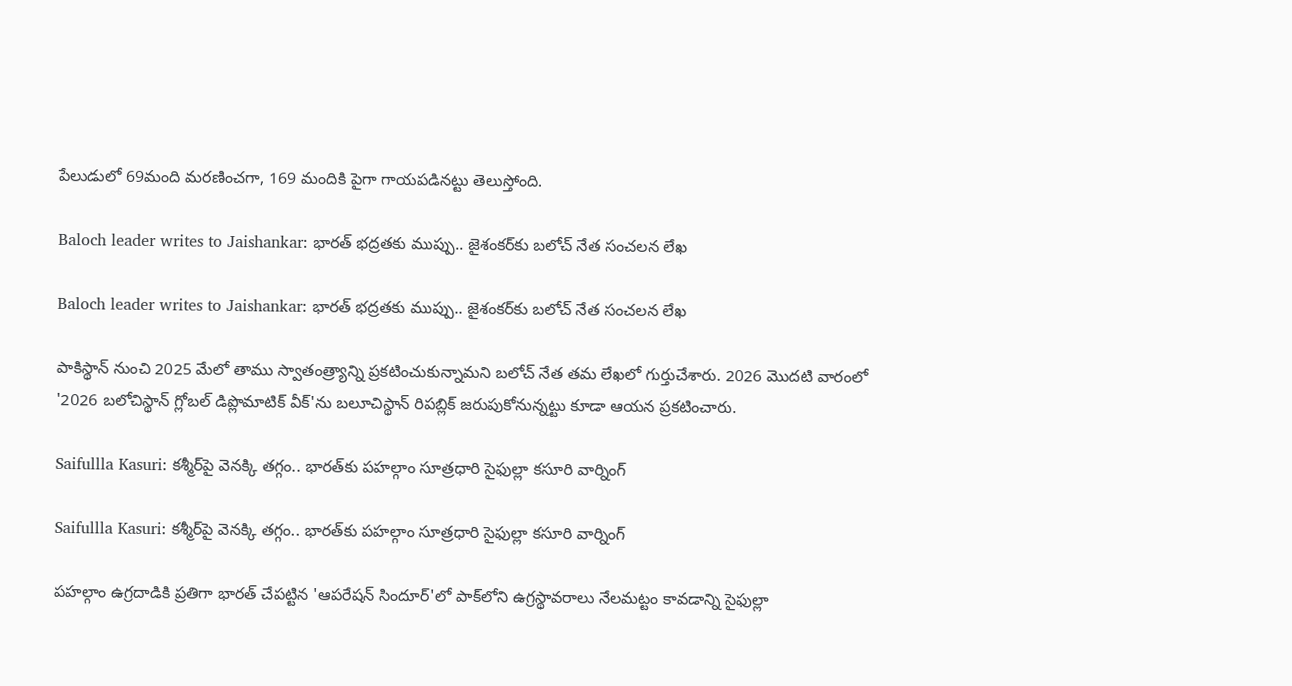పేలుడులో 69మంది మరణించగా, 169 మందికి పైగా గాయపడినట్టు తెలుస్తోంది.

Baloch leader writes to Jaishankar: భారత్‌ భద్రతకు ముప్పు.. జైశంకర్‌కు బలోచ్ నేత సంచలన లేఖ

Baloch leader writes to Jaishankar: భారత్‌ భద్రతకు ముప్పు.. జైశంకర్‌కు బలోచ్ నేత సంచలన లేఖ

పాకిస్థాన్ నుంచి 2025 మేలో తాము స్వాతంత్ర్యాన్ని ప్రకటించుకున్నామని బలోచ్ నేత తమ లేఖలో గుర్తుచేశారు. 2026 మొదటి వారంలో '2026 బలోచిస్థాన్ గ్లోబల్ డిప్లొమాటిక్ వీక్'ను బలూచిస్థాన్ రిపబ్లిక్ జరుపుకోనున్నట్టు కూడా ఆయన ప్రకటించారు.

Saifullla Kasuri: కశ్మీర్‌పై వెనక్కి తగ్గం.. భారత్‌కు పహల్గాం సూత్రధారి సైఫుల్లా కసూరి వార్నింగ్

Saifullla Kasuri: కశ్మీర్‌పై వెనక్కి తగ్గం.. భారత్‌కు పహల్గాం సూత్రధారి సైఫుల్లా కసూరి వార్నింగ్

పహల్గాం ఉగ్రదాడికి ప్రతిగా భారత్ చేపట్టిన 'ఆపరేషన్ సిందూర్'లో పాక్‌లోని ఉగ్రస్థావరాలు నేలమట్టం కావడాన్ని సైఫుల్లా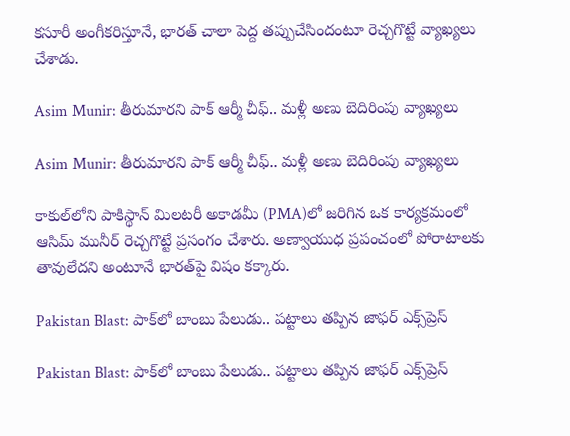కసూరీ అంగీకరిస్తూనే, భారత్ చాలా పెద్ద తప్పుచేసిందంటూ రెచ్చగొట్టే వ్యాఖ్యలు చేశాడు.

Asim Munir: తీరుమారని పాక్ ఆర్మీ చీఫ్.. మళ్లీ అణు బెదిరింపు వ్యాఖ్యలు

Asim Munir: తీరుమారని పాక్ ఆర్మీ చీఫ్.. మళ్లీ అణు బెదిరింపు వ్యాఖ్యలు

కాకుల్‌లోని పాకిస్థాన్ మిలటరీ అకాడమీ (PMA)లో జరిగిన ఒక కార్యక్రమంలో ఆసిమ్ మునీర్ రెచ్చగొట్టే ప్రసంగం చేశారు. అణ్వాయుధ ప్రపంచంలో పోరాటాలకు తావులేదని అంటూనే భారత్‌పై విషం కక్కారు.

Pakistan Blast: పాక్‌లో బాంబు పేలుడు.. పట్టాలు తప్పిన జాఫర్ ఎక్స్‌ప్రెస్‌

Pakistan Blast: పాక్‌లో బాంబు పేలుడు.. పట్టాలు తప్పిన జాఫర్ ఎక్స్‌ప్రెస్‌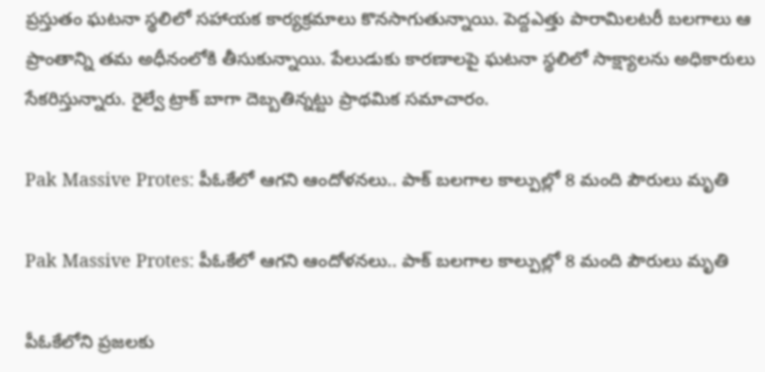ప్రస్తుతం ఘటనా స్థలిలో సహాయక కార్యక్రమాలు కొనసాగుతున్నాయి. పెద్దఎత్తు పారామిలటరీ బలగాలు ఆ ప్రాంతాన్ని తమ అధీనంలోకి తీసుకున్నాయి. పేలుడుకు కారణాలపై ఘటనా స్థలిలో సాక్ష్యాలను అధికారులు సేకరిస్తున్నారు. రైల్వే ట్రాక్ బాగా దెబ్బతిన్నట్టు ప్రాథమిక సమాచారం.

Pak Massive Protes: పీఓకేలో ఆగని ఆందోళనలు.. పాక్ బలగాల కాల్పుల్లో 8 మంది పౌరులు మృతి

Pak Massive Protes: పీఓకేలో ఆగని ఆందోళనలు.. పాక్ బలగాల కాల్పుల్లో 8 మంది పౌరులు మృతి

పీఓకేలోని ప్రజలకు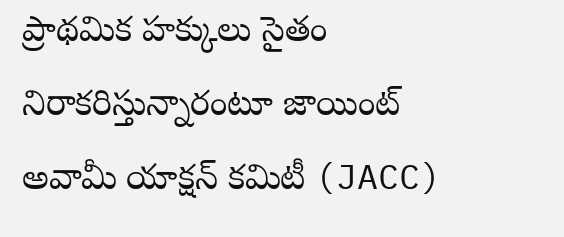ప్రాథమిక హక్కులు సైతం నిరాకరిస్తున్నారంటూ జాయింట్ అవామీ యాక్షన్ కమిటీ (JACC)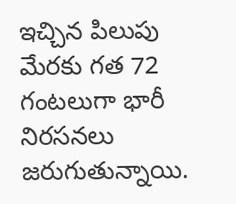ఇచ్చిన పిలుపు మేరకు గత 72 గంటలుగా భారీ నిరసనలు జరుగుతున్నాయి.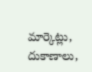మార్కెట్లు, దుకాణాలు,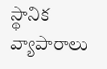స్థానిక వ్యాపారాలు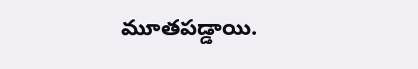మూతపడ్డాయి.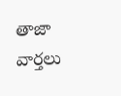తాజా వార్తలు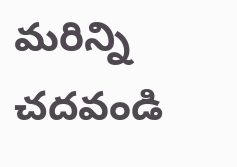మరిన్ని చదవండి